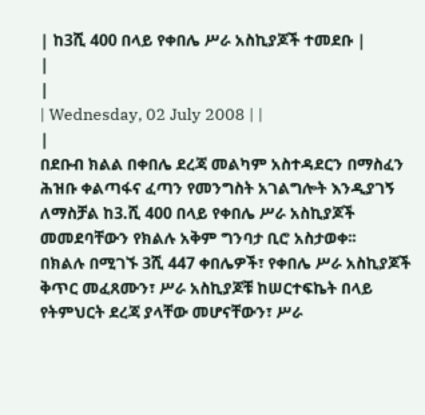| ከ3ሺ 400 በላይ የቀበሌ ሥራ አስኪያጆች ተመደቡ |
|
|
| Wednesday, 02 July 2008 | |
|
በደቡብ ክልል በቀበሌ ደረጃ መልካም አስተዳደርን በማስፈን ሕዝቡ ቀልጣፋና ፈጣን የመንግስት አገልግሎት እንዲያገኝ ለማስቻል ከ3.ሺ 400 በላይ የቀበሌ ሥራ አስኪያጆች መመደባቸውን የክልሉ አቅም ግንባታ ቢሮ አስታወቀ፡፡
በክልሉ በሚገኙ 3ሺ 447 ቀበሌዎች፣ የቀበሌ ሥራ አስኪያጆች ቅጥር መፈጸሙን፣ ሥራ አስኪያጆቹ ከሠርተፍኬት በላይ የትምህርት ደረጃ ያላቸው መሆናቸውን፣ ሥራ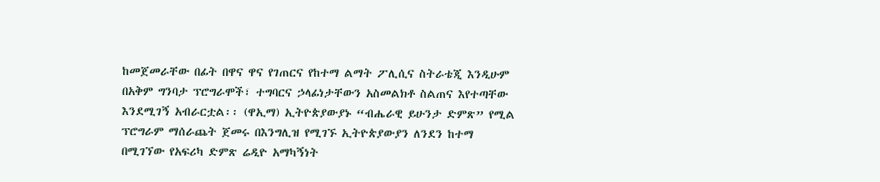ከመጀመራቸው በፊት በዋና ዋና የገጠርና የከተማ ልማት ፖሊሲና ስትራቴጂ እንዲሁም በአቅም ግንባታ ፕሮግራሞች፣ ተግባርና ኃላፊነታቸውን አስመልክቶ ስልጠና እየተጣቸው እንደሚገኝ አብራርቷል፡፡ (ዋኢማ) ኢትዮጵያውያኑ “ብሔራዊ ይሁንታ ድምጽ” የሚል ፕሮግራም ማሰራጨት ጀመሩ በእንግሊዝ የሚገኙ ኢትዮጵያውያን ለንደን ከተማ በሚገኘው የአፍሪካ ድምጽ ሬዲዮ አማካኝነት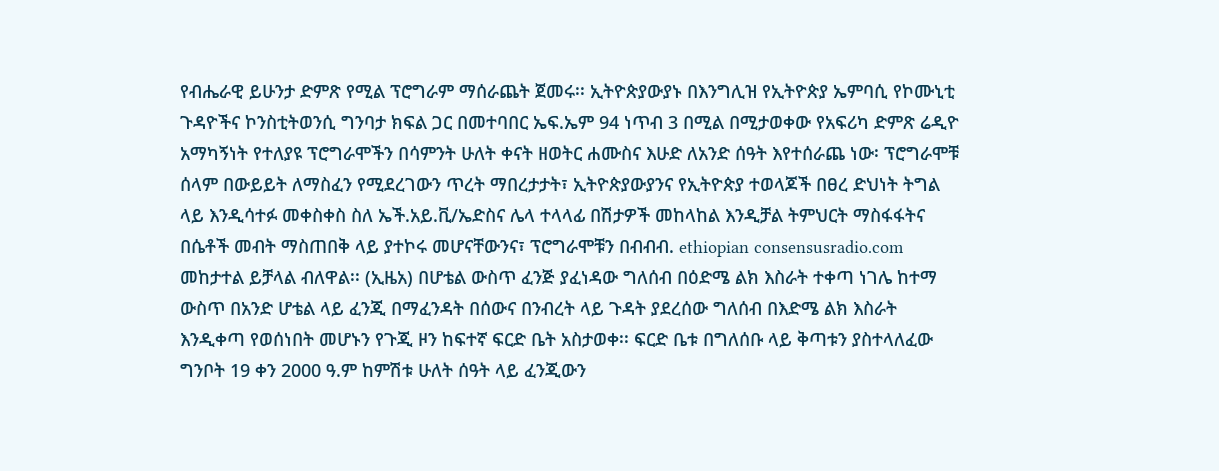የብሔራዊ ይሁንታ ድምጽ የሚል ፕሮግራም ማሰራጨት ጀመሩ፡፡ ኢትዮጵያውያኑ በእንግሊዝ የኢትዮጵያ ኤምባሲ የኮሙኒቲ ጉዳዮችና ኮንስቲትወንሲ ግንባታ ክፍል ጋር በመተባበር ኤፍ.ኤም 94 ነጥብ 3 በሚል በሚታወቀው የአፍሪካ ድምጽ ሬዲዮ አማካኝነት የተለያዩ ፕሮግራሞችን በሳምንት ሁለት ቀናት ዘወትር ሐሙስና እሁድ ለአንድ ሰዓት እየተሰራጨ ነው፡ ፕሮግራሞቹ ሰላም በውይይት ለማስፈን የሚደረገውን ጥረት ማበረታታት፣ ኢትዮጵያውያንና የኢትዮጵያ ተወላጆች በፀረ ድህነት ትግል ላይ እንዲሳተፉ መቀስቀስ ስለ ኤች.አይ.ቪ/ኤድስና ሌላ ተላላፊ በሽታዎች መከላከል እንዲቻል ትምህርት ማስፋፋትና በሴቶች መብት ማስጠበቅ ላይ ያተኮሩ መሆናቸውንና፣ ፕሮግራሞቹን በብብብ. ethiopian consensusradio.com መከታተል ይቻላል ብለዋል፡፡ (ኢዜአ) በሆቴል ውስጥ ፈንጅ ያፈነዳው ግለሰብ በዕድሜ ልክ እስራት ተቀጣ ነገሌ ከተማ ውስጥ በአንድ ሆቴል ላይ ፈንጂ በማፈንዳት በሰውና በንብረት ላይ ጉዳት ያደረሰው ግለሰብ በእድሜ ልክ እስራት እንዲቀጣ የወሰነበት መሆኑን የጉጂ ዞን ከፍተኛ ፍርድ ቤት አስታወቀ፡፡ ፍርድ ቤቱ በግለሰቡ ላይ ቅጣቱን ያስተላለፈው ግንቦት 19 ቀን 2000 ዓ.ም ከምሽቱ ሁለት ሰዓት ላይ ፈንጂውን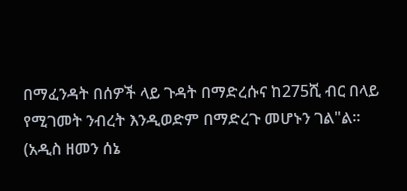በማፈንዳት በሰዎች ላይ ጉዳት በማድረሱና ከ275ሺ ብር በላይ የሚገመት ንብረት እንዲወድም በማድረጉ መሆኑን ገል"ል፡፡ (አዲስ ዘመን ሰኔ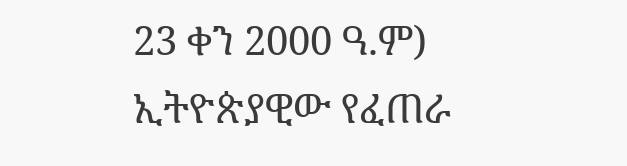23 ቀን 2000 ዓ.ም) ኢትዮጵያዊው የፈጠራ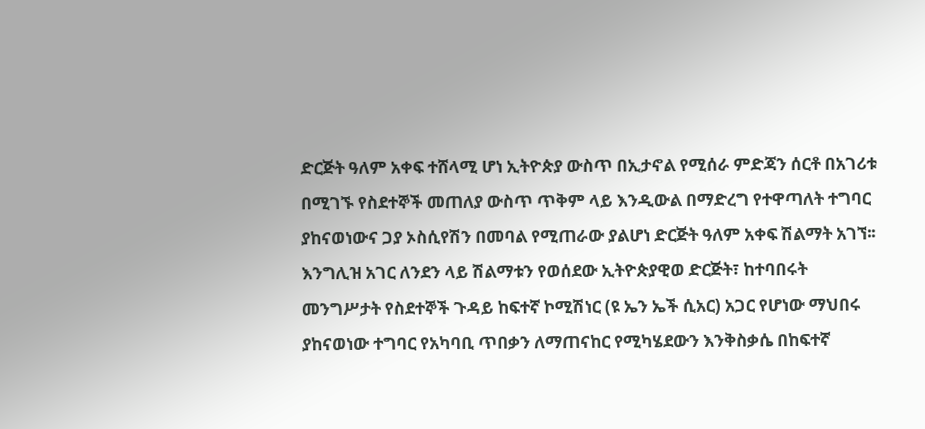ድርጅት ዓለም አቀፍ ተሸላሚ ሆነ ኢትዮጵያ ውስጥ በኢታኖል የሚሰራ ምድጃን ሰርቶ በአገሪቱ በሚገኙ የስደተኞች መጠለያ ውስጥ ጥቅም ላይ እንዲውል በማድረግ የተዋጣለት ተግባር ያከናወነውና ጋያ ኦስሲየሽን በመባል የሚጠራው ያልሆነ ድርጅት ዓለም አቀፍ ሽልማት አገኘ፡፡ እንግሊዝ አገር ለንደን ላይ ሽልማቱን የወሰደው ኢትዮጵያዊወ ድርጅት፣ ከተባበሩት መንግሥታት የስደተኞች ጉዳይ ከፍተኛ ኮሚሽነር (ዩ ኤን ኤች ሲአር) አጋር የሆነው ማህበሩ ያከናወነው ተግባር የአካባቢ ጥበቃን ለማጠናከር የሚካሄደውን እንቅስቃሴ በከፍተኛ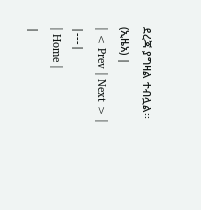ደረጃ ያግዛል ተብሏል፡፡ (ኢዜአ) |
| < Prev | Next > |
|---|
| Home |
|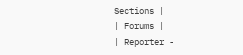Sections |
| Forums |
| Reporter -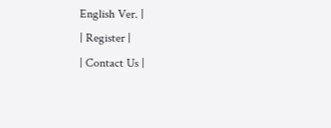English Ver. |
| Register |
| Contact Us |